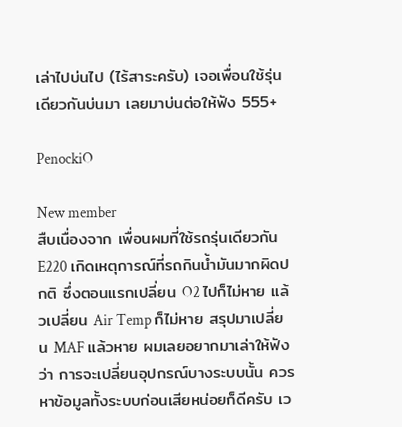เล่าไปบ่นไป (ไร้สาระครับ) เจอเพื่อนใช้รุ่นเดียวกันบ่นมา เลยมาบ่นต่อให้ฟัง 555+

PenockiO

New member
สืบเนื่องจาก เพื่อนผมที่ใช้รถรุ่นเดียวกัน E220 เกิดเหตุการณ์ที่รถกินน้ำมันมากผิดปกติ ซึ่งตอนแรกเปลี่ยน O2 ไปก็ไม่หาย แล้วเปลี่ยน Air Temp ก็ไม่หาย สรุปมาเปลี่ยน MAF แล้วหาย ผมเลยอยากมาเล่าให้ฟังว่า การจะเปลี่ยนอุปกรณ์บางระบบนั้น ควรหาข้อมูลทั้งระบบก่อนเสียหน่อยก็ดีครับ เว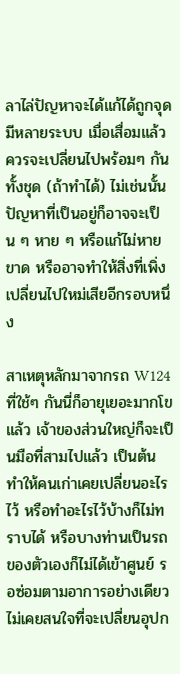ลาไล่ปัญหาจะได้แก้ได้ถูกจุด มีหลายระบบ เมื่อเสื่อมแล้ว ควรจะเปลี่ยนไปพร้อมๆ กันทั้งชุด (ถ้าทำได้) ไม่เช่นนั้นปัญหาที่เป็นอยู่ก็อาจจะเป็น ๆ หาย ๆ หรือแก้ไม่หายขาด หรืออาจทำให้สิ่งที่เพิ่งเปลี่ยนไปใหม่เสียอีกรอบหนึ่ง

สาเหตุหลักมาจากรถ W124 ที่ใช้ๆ กันนี่ก็อายุเยอะมากโขแล้ว เจ้าของส่วนใหญ่ก็จะเป็นมือที่สามไปแล้ว เป็นต้น ทำให้คนเก่าเคยเปลี่ยนอะไรไว้ หรือทำอะไรไว้บ้างก็ไม่ทราบได้ หรือบางท่านเป็นรถของตัวเองก็ไม่ได้เข้าศูนย์ รอซ่อมตามอาการอย่างเดียว ไม่เคยสนใจที่จะเปลี่ยนอุปก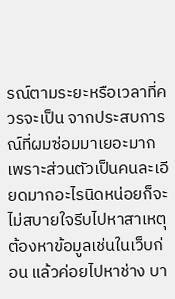รณ์ตามระยะหรือเวลาที่ควรจะเป็น จากประสบการณ์ที่ผมซ่อมมาเยอะมาก เพราะส่วนตัวเป็นคนละเอียดมากอะไรนิดหน่อยก็จะไม่สบายใจรีบไปหาสาเหตุ ต้องหาข้อมูลเช่นในเว็บก่อน แล้วค่อยไปหาช่าง บา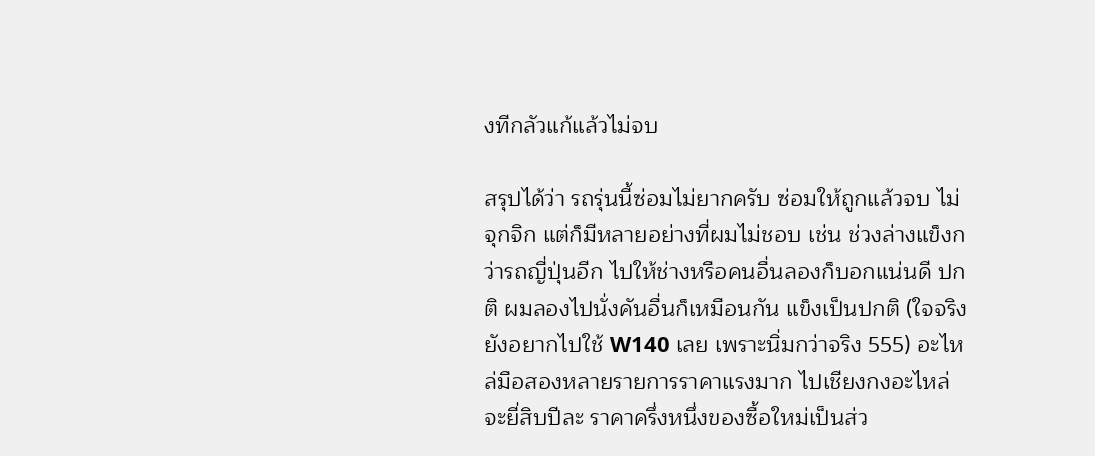งทีกลัวแก้แล้วไม่จบ

สรุปได้ว่า รถรุ่นนี้ซ่อมไม่ยากครับ ซ่อมให้ถูกแล้วจบ ไม่จุกจิก แต่ก็มีหลายอย่างที่ผมไม่ชอบ เช่น ช่วงล่างแข็งกว่ารถญี่ปุ่นอีก ไปให้ช่างหรือคนอื่นลองก็บอกแน่นดี ปกติ ผมลองไปนั่งคันอื่นก็เหมือนกัน แข็งเป็นปกติ (ใจจริงยังอยากไปใช้ W140 เลย เพราะนิ่มกว่าจริง 555) อะไหล่มือสองหลายรายการราคาแรงมาก ไปเชียงกงอะไหล่จะยี่สิบปีละ ราคาครึ่งหนึ่งของซื้อใหม่เป็นส่ว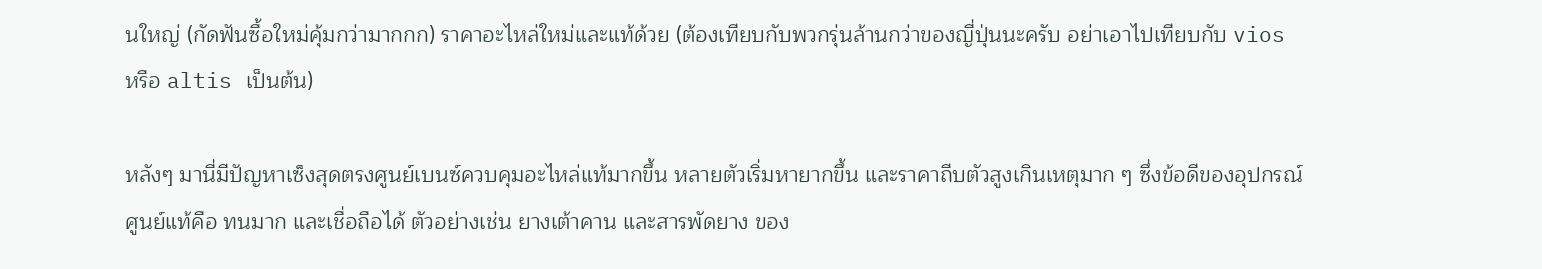นใหญ่ (กัดฟันซื้อใหม่คุ้มกว่ามากกก) ราคาอะไหล่ใหม่และแท้ด้วย (ต้องเทียบกับพวกรุ่นล้านกว่าของญี่ปุ่นนะครับ อย่าเอาไปเทียบกับ vios หรือ altis เป็นต้น)

หลังๆ มานี่มีปัญหาเซ็งสุดตรงศูนย์เบนซ์ควบคุมอะไหล่แท้มากขึ้น หลายตัวเริ่มหายากขึ้น และราคาถีบตัวสูงเกินเหตุมาก ๆ ซึ่งข้อดีของอุปกรณ์ศูนย์แท้คือ ทนมาก และเชื่อถือได้ ตัวอย่างเช่น ยางเต้าคาน และสารพัดยาง ของ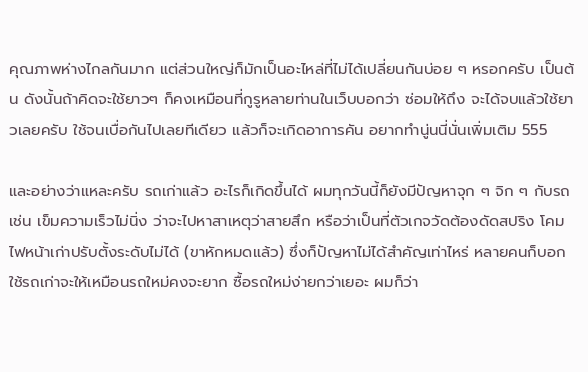คุณภาพห่างไกลกันมาก แต่ส่วนใหญ่ก็มักเป็นอะไหล่ที่ไม่ได้เปลี่ยนกันบ่อย ๆ หรอกครับ เป็นต้น ดังนั้นถ้าคิดจะใช้ยาวๆ ก็คงเหมือนที่กูรูหลายท่านในเว็บบอกว่า ซ่อมให้ถึง จะได้จบแล้วใช้ยาวเลยครับ ใช้จนเบื่อกันไปเลยทีเดียว แล้วก็จะเกิดอาการคัน อยากทำนู่นนี่นั่นเพิ่มเติม 555

และอย่างว่าแหละครับ รถเก่าแล้ว อะไรก็เกิดขึ้นได้ ผมทุกวันนี้ก็ยังมีปัญหาจุก ๆ จิก ๆ กับรถเช่น เข็มความเร็วไม่นิ่ง ว่าจะไปหาสาเหตุว่าสายสึก หรือว่าเป็นที่ตัวเกจวัดต้องดัดสปริง โคมไฟหน้าเก่าปรับตั้งระดับไม่ได้ (ขาหักหมดแล้ว) ซึ่งก็ปัญหาไม่ได้สำคัญเท่าไหร่ หลายคนก็บอกใช้รถเก่าจะให้เหมือนรถใหม่คงจะยาก ซื้อรถใหม่ง่ายกว่าเยอะ ผมก็ว่า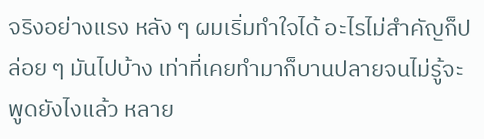จริงอย่างแรง หลัง ๆ ผมเริ่มทำใจได้ อะไรไม่สำคัญก็ปล่อย ๆ มันไปบ้าง เท่าที่เคยทำมาก็บานปลายจนไม่รู้จะพูดยังไงแล้ว หลาย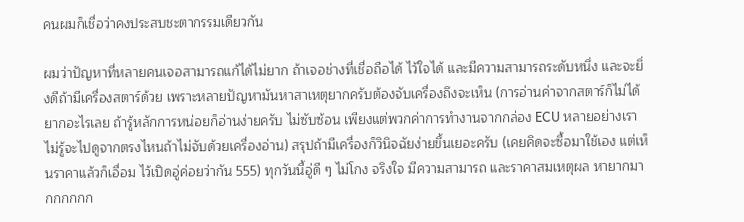คนผมก็เชื่อว่าคงประสบชะตากรรมเดียวกัน

ผมว่าปัญหาที่หลายคนเจอสามารถแก้ได้ไม่ยาก ถ้าเจอช่างที่เชื่อถือได้ ไว้ใจได้ และมีความสามารถระดับหนึ่ง และจะยิ่งดีถ้ามีเครื่องสตาร์ด้วย เพราะหลายปัญหามันหาสาเหตุยากครับต้องจับเครื่องถึงจะเห็น (การอ่านค่าจากสตาร์ก็ไม่ได้ยากอะไรเลย ถ้ารู้หลักการหน่อยก็อ่านง่ายครับ ไม่ซับซ้อน เพียงแต่พวกค่าการทำงานจากกล่อง ECU หลายอย่างเราไม่รู้จะไปดูจากตรงไหนถ้าไม่จับด้วยเครื่องอ่าน) สรุปถ้ามีเครื่องก็วินิจฉัยง่ายขึ้นเยอะครับ (เคยคิดจะซื้อมาใช้เอง แต่เห็นราคาแล้วก็เอื่อม ไว้เปิดอู่ค่อยว่ากัน 555) ทุกวันนี้อู่ดี ๆ ไม่โกง จริงใจ มีความสามารถ และราคาสมเหตุผล หายากมากกกกกก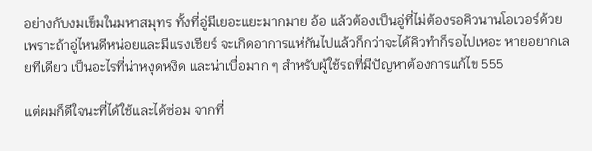อย่างกับงมเข็มในมหาสมุทร ทั้งที่อู่มีเยอะแยะมากมาย อ้อ แล้วต้องเป็นอู่ที่ไม่ต้องรอคิวนานโอเวอร์ด้วย เพราะถ้าอู่ไหนดีหน่อยและมีแรงเชียร์ จะเกิดอาการแห่กันไปแล้วก็กว่าจะได้คิวทำก็รอไปเหอะ หายอยากเลยทีเดียว เป็นอะไรที่น่าหงุดหงิด และน่าเบื่อมาก ๆ สำหรับผู้ใช้รถที่มีปัญหาต้องการแก้ไข 555

แต่ผมก็ดีใจนะที่ได้ใช้และได้ซ่อม จากที่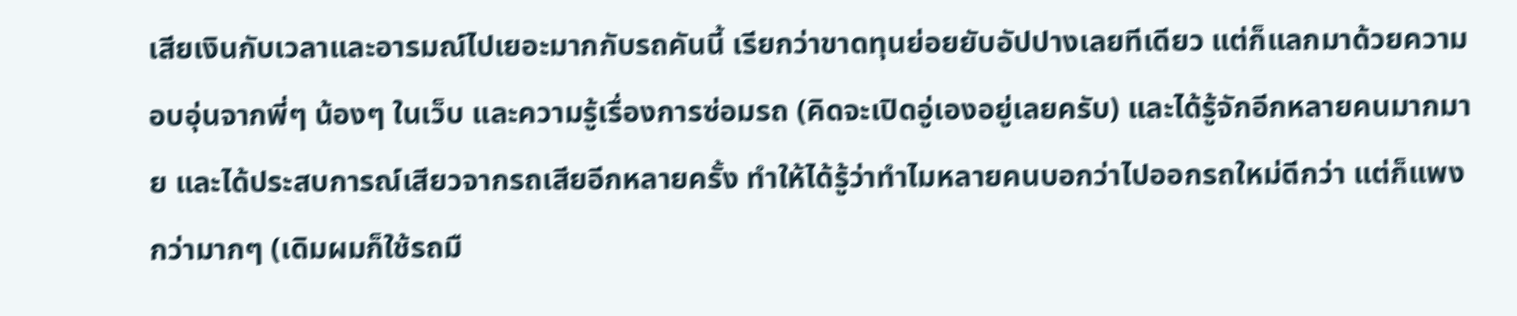เสียเงินกับเวลาและอารมณ์ไปเยอะมากกับรถคันนี้ เรียกว่าขาดทุนย่อยยับอัปปางเลยทีเดียว แต่ก็แลกมาด้วยความอบอุ่นจากพี่ๆ น้องๆ ในเว็บ และความรู้เรื่องการซ่อมรถ (คิดจะเปิดอู่เองอยู่เลยครับ) และได้รู้จักอีกหลายคนมากมาย และได้ประสบการณ์เสียวจากรถเสียอีกหลายครั้ง ทำให้ได้รู้ว่าทำไมหลายคนบอกว่าไปออกรถใหม่ดีกว่า แต่ก็แพงกว่ามากๆ (เดิมผมก็ใช้รถมื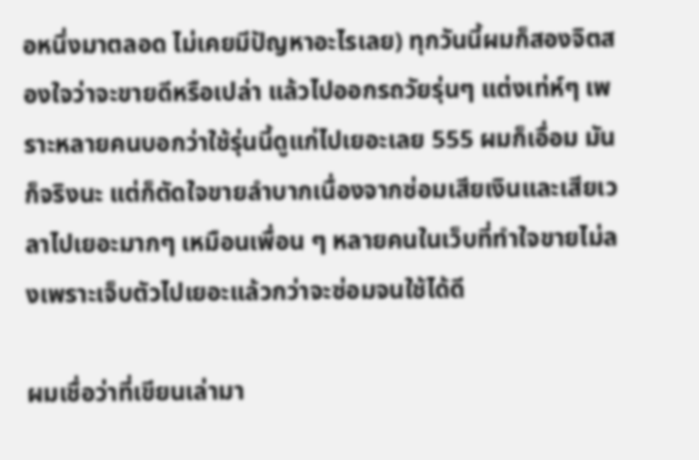อหนึ่งมาตลอด ไม่เคยมีปัญหาอะไรเลย) ทุกวันนี้ผมก็สองจิตสองใจว่าจะขายดีหรือเปล่า แล้วไปออกรถวัยรุ่นๆ แต่งเท่ห์ๆ เพราะหลายคนบอกว่าใช้รุ่นนี้ดูแก่ไปเยอะเลย 555 ผมก็เอื่อม มันก็จริงนะ แต่ก็ตัดใจขายลำบากเนื่องจากซ่อมเสียเงินและเสียเวลาไปเยอะมากๆ เหมือนเพื่อน ๆ หลายคนในเว็บที่ทำใจขายไม่ลงเพราะเจ็บตัวไปเยอะแล้วกว่าจะซ่อมจนใช้ได้ดี

ผมเชื่อว่าที่เขียนเล่ามา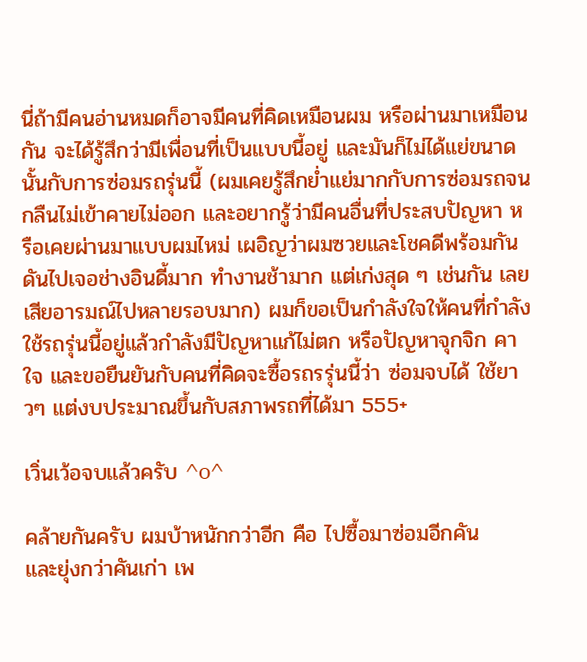นี่ถ้ามีคนอ่านหมดก็อาจมีคนที่คิดเหมือนผม หรือผ่านมาเหมือนกัน จะได้รู้สึกว่ามีเพื่อนที่เป็นแบบนี้อยู่ และมันก็ไม่ได้แย่ขนาดนั้นกับการซ่อมรถรุ่นนี้ (ผมเคยรู้สึกย่ำแย่มากกับการซ่อมรถจนกลืนไม่เข้าคายไม่ออก และอยากรู้ว่ามีคนอื่นที่ประสบปัญหา หรือเคยผ่านมาแบบผมไหม่ เผอิญว่าผมซวยและโชคดีพร้อมกัน ดันไปเจอช่างอินดี้มาก ทำงานช้ามาก แต่เก่งสุด ๆ เช่นกัน เลยเสียอารมณ์ไปหลายรอบมาก) ผมก็ขอเป็นกำลังใจให้คนที่กำลังใช้รถรุ่นนี้อยู่แล้วกำลังมีปัญหาแก้ไม่ตก หรือปัญหาจุกจิก คาใจ และขอยืนยันกับคนที่คิดจะซื้อรถรรุ่นนี้ว่า ซ่อมจบได้ ใช้ยาวๆ แต่งบประมาณขึ้นกับสภาพรถที่ได้มา 555+

เวิ่นเว้อจบแล้วครับ ^o^

คล้ายกันครับ ผมบ้าหนักกว่าอีก คือ ไปซื้อมาซ่อมอีกคัน
และยุ่งกว่าคันเก่า เพ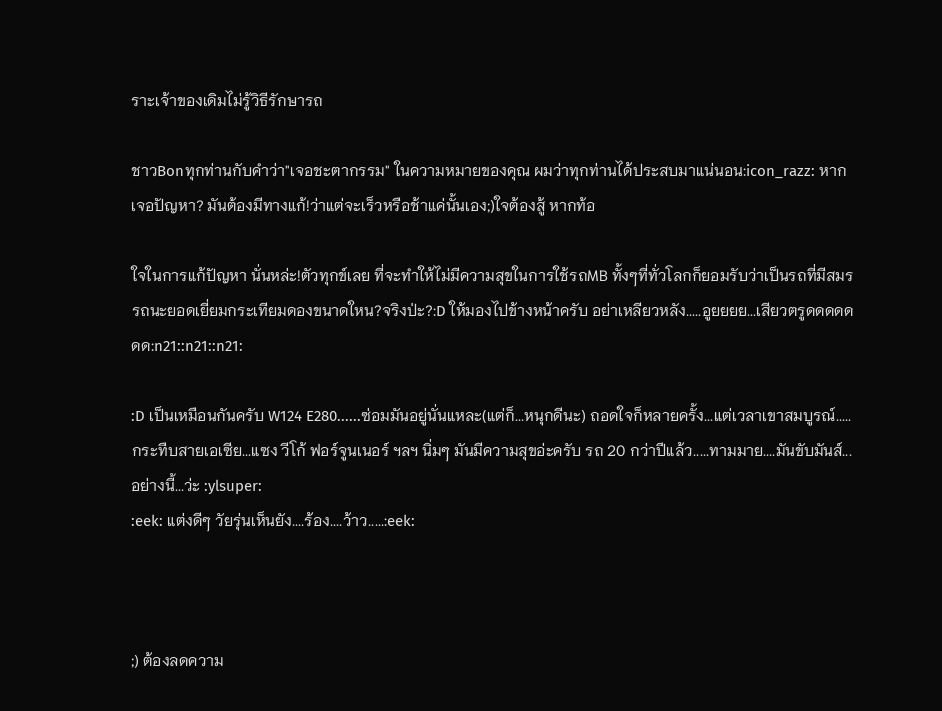ราะเจ้าของเดิมไม่รู้วิธีรักษารถ

ชาวBonทุกท่านกับคำว่า"เจอชะตากรรม" ในความหมายของคุณ ผมว่าทุกท่านได้ประสบมาแน่นอน:icon_razz: หากเจอปัญหา? มันต้องมีทางแก้!ว่าแต่จะเร็วหรือช้าแค่นั้นเอง;)ใจต้องสู้ หากท้อ

ใจในการแก้ปัญหา นั่นหล่ะ!ตัวทุกข์เลย ที่จะทำให้ไม่มีความสุขในการใช้รถMB ทั้งๆที่ทั่วโลกก็ยอมรับว่าเป็นรถที่มีสมรรถนะยอดเยี่ยมกระเทียมดองขนาดใหน?จริงป่ะ?:D ให้มองไปข้างหน้าครับ อย่าเหลียวหลัง.....อูยยยย...เสียวตรูดดดดดดด:n21::n21::n21:

:D เป็นเหมือนกันครับ W124 E280......ซ่อมมันอยู่นั่นแหละ(แต่ก็...หนุกดีนะ) ถอดใจก็หลายครั้ง...แต่เวลาเขาสมบูรณ์.....กระทืบสายเอเซีย...แซง วีโก้ ฟอร์จูนเนอร์ ฯลฯ นิ่มๆ มันมีความสุขอ่ะครับ รถ 20 กว่าปีแล้ว.....ทามมาย....มันขับมันส์...อย่างนี้...ว่ะ :ylsuper:
:eek: แต่งดีๆ วัยรุ่นเห็นยัง....ร้อง....ว้าว.....:eek:



;) ต้องลดความ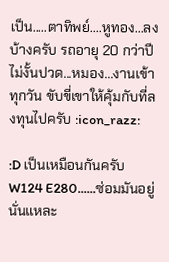เป็น.....ตาทิพย์....หูทอง...ลงบ้างครับ รถอายุ 20 กว่าปี ไม่งั้นปวด...หมอง...งานเข้าทุกวัน ขับขี่เขาให้คุ้มกับที่ลงทุนไปครับ :icon_razz:

:D เป็นเหมือนกันครับ W124 E280......ซ่อมมันอยู่นั่นแหละ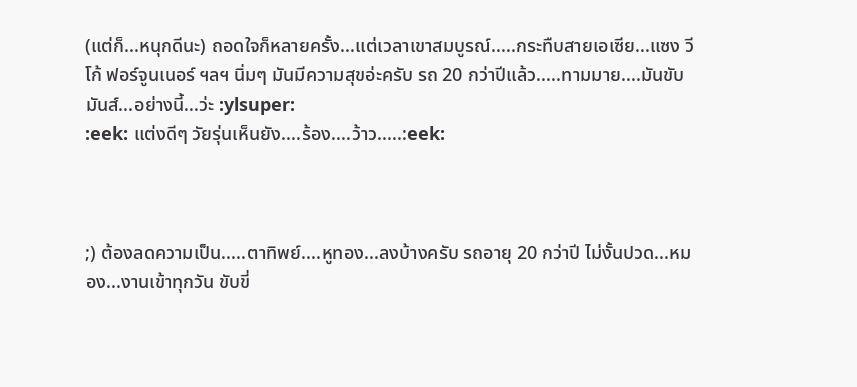(แต่ก็...หนุกดีนะ) ถอดใจก็หลายครั้ง...แต่เวลาเขาสมบูรณ์.....กระทืบสายเอเซีย...แซง วีโก้ ฟอร์จูนเนอร์ ฯลฯ นิ่มๆ มันมีความสุขอ่ะครับ รถ 20 กว่าปีแล้ว.....ทามมาย....มันขับมันส์...อย่างนี้...ว่ะ :ylsuper:
:eek: แต่งดีๆ วัยรุ่นเห็นยัง....ร้อง....ว้าว.....:eek:



;) ต้องลดความเป็น.....ตาทิพย์....หูทอง...ลงบ้างครับ รถอายุ 20 กว่าปี ไม่งั้นปวด...หมอง...งานเข้าทุกวัน ขับขี่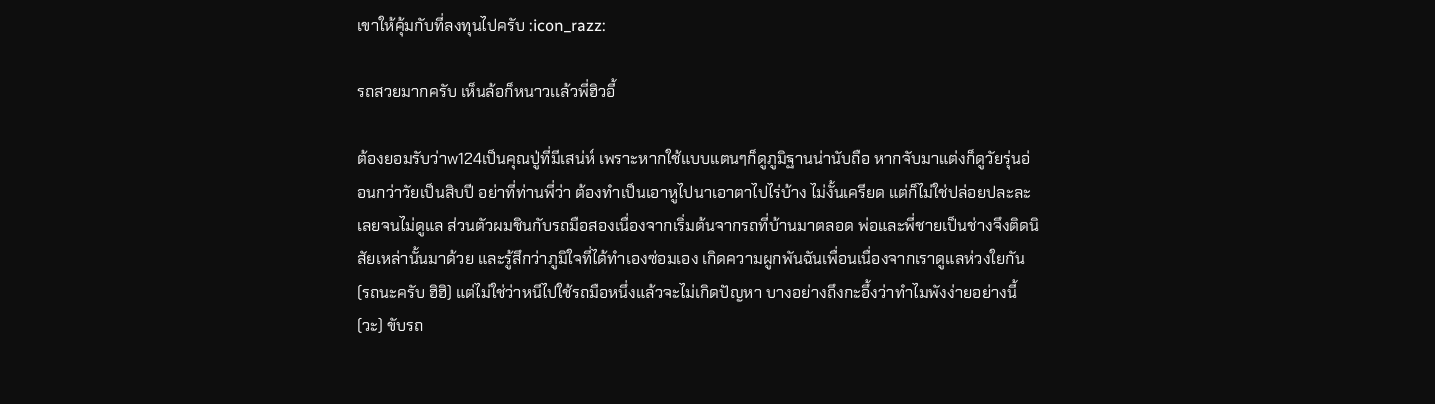เขาให้คุ้มกับที่ลงทุนไปครับ :icon_razz:

รถสวยมากครับ เห็นล้อก็หนาวเเล้วพี่ฮิวอี้

ต้องยอมรับว่าw124เป็นคุณปู่ที่มีเสน่ห์ เพราะหากใช้แบบแตนๆก็ดูภูมิฐานน่านับถือ หากจับมาแต่งก็ดูวัยรุ่นอ่อนกว่าวัยเป็นสิบปี อย่าที่ท่านพี่ว่า ต้องทำเป็นเอาหูไปนาเอาตาไปไร่บ้าง ไม่งั้นเครียด แต่ก็ไม่ใช่ปล่อยปละละเลยจนไม่ดูแล ส่วนตัวผมชินกับรถมือสองเนื่องจากเริ่มต้นจากรถที่บ้านมาตลอด พ่อและพี่ชายเป็นช่างจึงติดนิสัยเหล่านั้นมาด้วย และรู้สึกว่าภูมิใจที่ได้ทำเองซ่อมเอง เกิดความผูกพันฉันเพื่อนเนื่องจากเราดูแลห่วงใยกัน (รถนะครับ ฮิฮิ) แต่ไม่ใช่ว่าหนีไปใช้รถมือหนึ่งแล้วจะไม่เกิดปัญหา บางอย่างถึงกะอึ้งว่าทำไมพังง่ายอย่างนี้(วะ) ขับรถ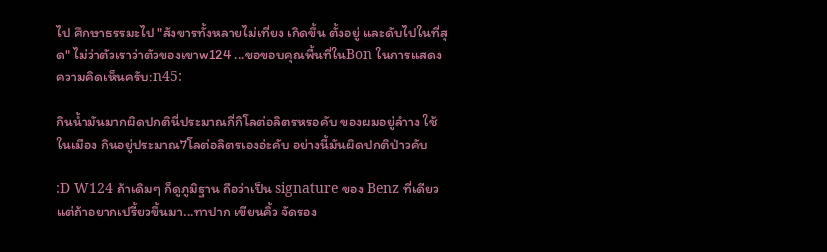ไป ศึกษาธรรมะไป "สังขารทั้งหลายไม่เที่ยง เกิดขึ้น ตั้งอยู่ และดับไปในที่สุด" ไม่ว่าตัวเราว่าตัวของเขาw124 ...ขอขอบคุณพื้นที่ในBon ในการแสดงความคิดเห็นครับ:n45:

กินน้ำมันมากผิดปกตินี่ประมาณกี่กิโลต่อลิตรหรอคับ ของผมอยู่ลำาง ใช้ในเมือง กินอยู่ประมาณ7โลต่อลิตรเองอ่ะคับ อย่างนี้มันผิดปกติป่าวคับ

:D W124 ถ้าเดิมๆ ก็ดูภูมิฐาน ถือว่าเป็น signature ของ Benz ที่เดียว แต่ถ้าอยากเปรี้ยวขึ้นมา...ทาปาก เขียนคิ้ว จัดรอง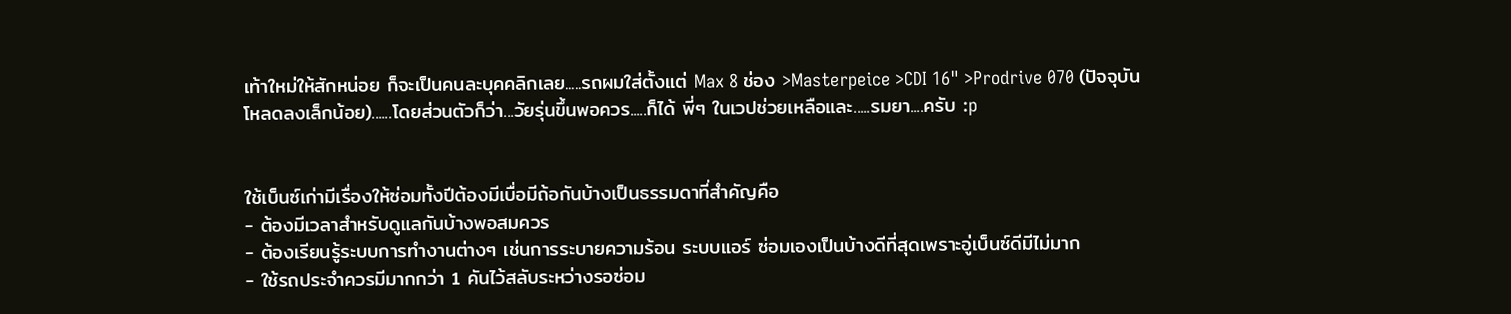เท้าใหม่ให้สักหน่อย ก็จะเป็นคนละบุคคลิกเลย.....รถผมใส่ตั้งแต่ Max 8 ช่อง >Masterpeice >CDI 16" >Prodrive 070 (ปัจจุบัน โหลดลงเล็กน้อย)......โดยส่วนตัวก็ว่า...วัยรุ่นขึ้นพอควร.....ก็ได้ พี่ๆ ในเวปช่วยเหลือและ.....รมยา....ครับ :p


ใช้เบ็นซ์เก่ามีเรื่องให้ซ่อมทั้งปีต้องมีเบื่อมีถ้อกันบ้างเป็นธรรมดาที่สำคัญคือ
- ต้องมีเวลาสำหรับดูแลกันบ้างพอสมควร
- ต้องเรียนรู้ระบบการทำงานต่างๆ เช่นการระบายความร้อน ระบบแอร์ ซ่อมเองเป็นบ้างดีที่สุดเพราะอู่เบ็นซ์ดีมีไม่มาก
- ใช้รถประจำควรมีมากกว่า 1 คันไว้สลับระหว่างรอซ่อม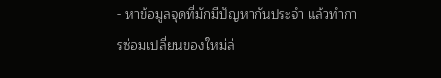- หาข้อมูลจุดที่มักมีปัญหากันประจำ แล้วทำการซ่อมเปลี่ยนของใหม่ล่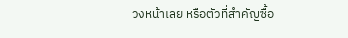วงหน้าเลย หรือตัวที่สำคัญซื้อ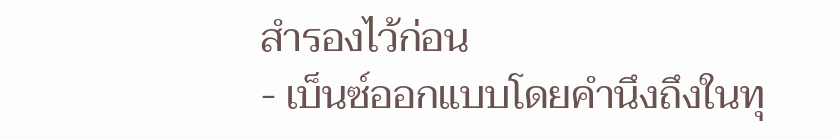สำรองไว้ก่อน
- เบ็นซ์ออกแบบโดยคำนึงถึงในทุ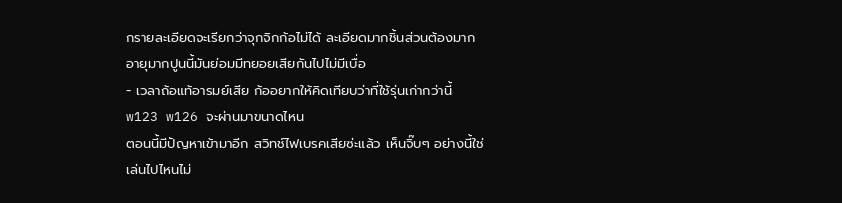กรายละเอียดจะเรียกว่าจุกจิกก้อไม่ได้ ละเอียดมากชิ้นส่วนต้องมาก อายุมากปูนนี้มันย่อมมีทยอยเสียกันไปไม่มีเบื่อ
- เวลาถ้อแท้อารมย์เสีย ก้ออยากให้คิดเทียบว่าที่ใช้รุ่นเก่ากว่านี้ w123 w126 จะผ่านมาขนาดไหน
ตอนนี้มีปัญหาเข้ามาอีก สวิทช์ไฟเบรคเสียซ่ะแล้ว เห็นจิ๊บๆ อย่างนี้ใช่เล่นไปไหนไม่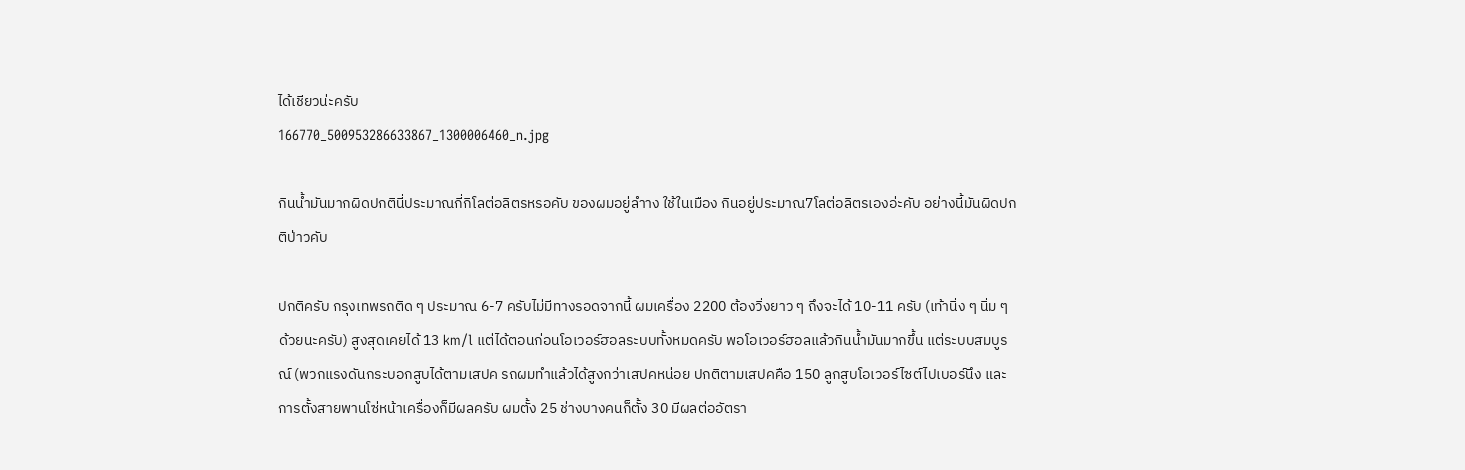ได้เชียวน่ะครับ
166770_500953286633867_1300006460_n.jpg

กินน้ำมันมากผิดปกตินี่ประมาณกี่กิโลต่อลิตรหรอคับ ของผมอยู่ลำาง ใช้ในเมือง กินอยู่ประมาณ7โลต่อลิตรเองอ่ะคับ อย่างนี้มันผิดปกติป่าวคับ

ปกติครับ กรุงเทพรถติด ๆ ประมาณ 6-7 ครับไม่มีทางรอดจากนี้ ผมเครื่อง 2200 ต้องวิ่งยาว ๆ ถึงจะได้ 10-11 ครับ (เท้านิ่ง ๆ นิ่ม ๆ ด้วยนะครับ) สูงสุดเคยได้ 13 km/l แต่ได้ตอนก่อนโอเวอร์ฮอลระบบทั้งหมดครับ พอโอเวอร์ฮอลแล้วกินน้ำมันมากขึ้น แต่ระบบสมบูรณ์ (พวกแรงดันกระบอกสูบได้ตามเสปค รถผมทำแล้วได้สูงกว่าเสปคหน่อย ปกติตามเสปคคือ 150 ลูกสูบโอเวอร์ไซต์ไปเบอร์นึง และการตั้งสายพานโซ่หน้าเครื่องก็มีผลครับ ผมตั้ง 25 ช่างบางคนก็ตั้ง 30 มีผลต่ออัตรา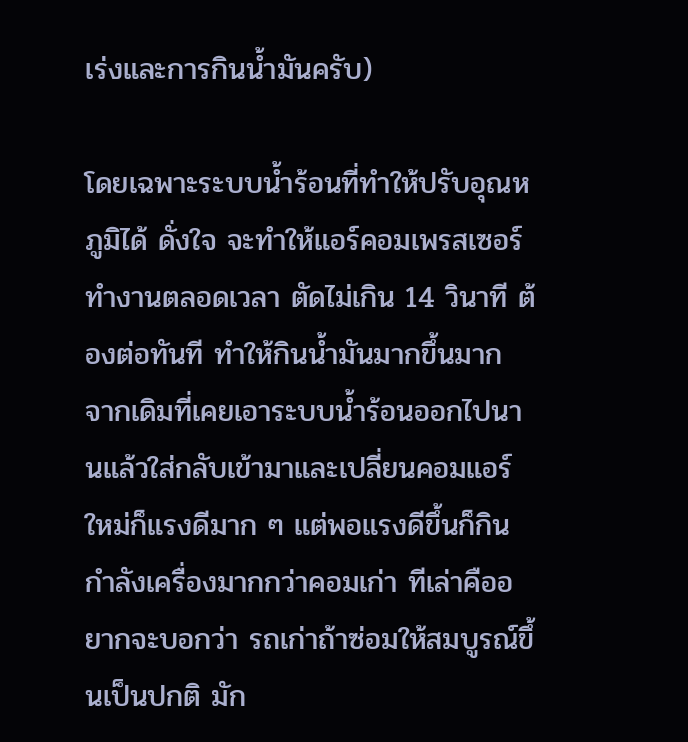เร่งและการกินน้ำมันครับ)

โดยเฉพาะระบบน้ำร้อนที่ทำให้ปรับอุณหภูมิได้ ดั่งใจ จะทำให้แอร์คอมเพรสเซอร์ทำงานตลอดเวลา ตัดไม่เกิน 14 วินาที ต้องต่อทันที ทำให้กินน้ำมันมากขึ้นมาก จากเดิมที่เคยเอาระบบน้ำร้อนออกไปนานแล้วใส่กลับเข้ามาและเปลี่ยนคอมแอร์ใหม่ก็แรงดีมาก ๆ แต่พอแรงดีขึ้นก็กินกำลังเครื่องมากกว่าคอมเก่า ทีเล่าคืออยากจะบอกว่า รถเก่าถ้าซ่อมให้สมบูรณ์ขึ้นเป็นปกติ มัก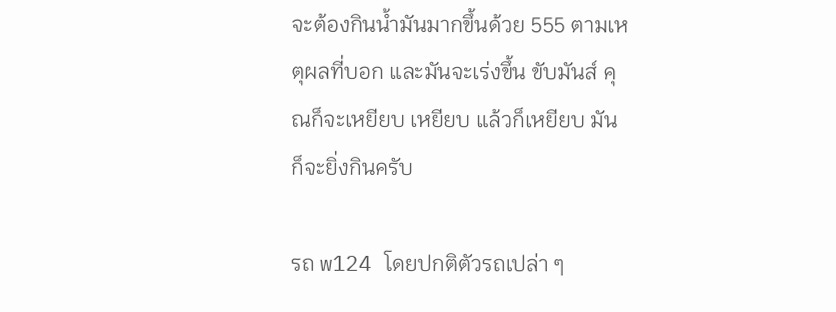จะต้องกินน้ำมันมากขึ้นด้วย 555 ตามเหตุผลที่บอก และมันจะเร่งขึ้น ขับมันส์ คุณก็จะเหยียบ เหยียบ แล้วก็เหยียบ มันก็จะยิ่งกินครับ

รถ w124 โดยปกติตัวรถเปล่า ๆ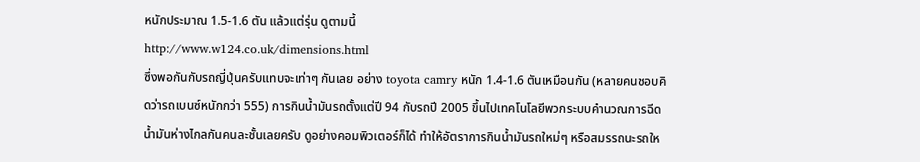หนักประมาณ 1.5-1.6 ตัน แล้วแต่รุ่น ดูตามนี้
http://www.w124.co.uk/dimensions.html
ซึ่งพอกันกับรถญี่ปุ่นครับแทบจะเท่าๆ กันเลย อย่าง toyota camry หนัก 1.4-1.6 ตันเหมือนกัน (หลายคนชอบคิดว่ารถเบนซ์หนักกว่า 555) การกินน้ำมันรถตั้งแต่ปี 94 กับรถปี 2005 ขึ้นไปเทคโนโลยีพวกระบบคำนวณการฉีดน้ำมันห่างไกลกันคนละชั้นเลยครับ ดูอย่างคอมพิวเตอร์ก็ได้ ทำให้อัตราการกินน้ำมันรถใหม่ๆ หรือสมรรถนะรถให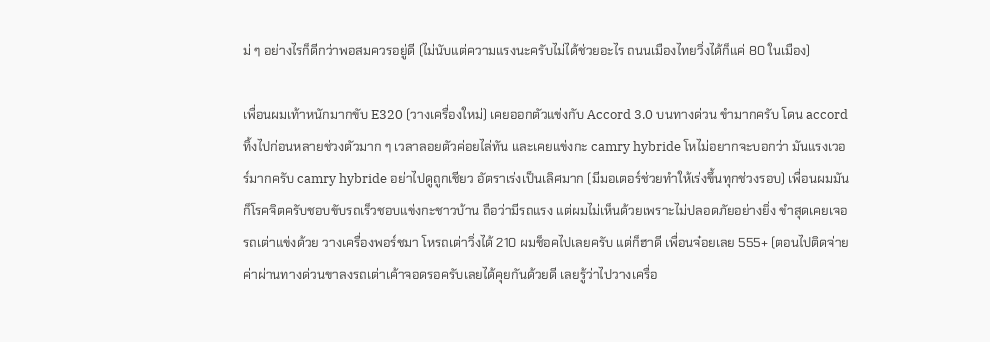ม่ ๆ อย่างไรก็ดีกว่าพอสมควรอยู่ดี (ไม่นับแต่ความแรงนะครับไม่ได้ช่วยอะไร ถนนเมืองไทยวิ่งได้ก็แค่ 80 ในเมือง)

เพื่อนผมเท้าหนักมากขับ E320 (วางเครื่องใหม่) เคยออกตัวแข่งกับ Accord 3.0 บนทางด่วน ขำมากครับ โดน accord ทิ้งไปก่อนหลายช่วงตัวมาก ๆ เวลาลอยตัวค่อยไล่ทัน และเคยแข่งกะ camry hybride โหไม่อยากจะบอกว่า มันแรงเวอร์มากครับ camry hybride อย่าไปดูถูกเชียว อัตราเร่งเป็นเลิศมาก (มีมอเตอร์ช่วยทำให้เร่งขึ้นทุกช่วงรอบ) เพื่อนผมมันก็โรคจิตครับชอบขับรถเร็วชอบแข่งกะชาวบ้าน ถือว่ามีรถแรง แต่ผมไม่เห็นด้วยเพราะไม่ปลอดภัยอย่างยิ่ง ขำสุดเคยเจอรถเต่าแข่งด้วย วางเครื่องพอร์ชมา โหรถเต่าวิ่งได้ 210 ผมช็อคไปเลยครับ แต่ก็ฮาดี เพื่อนจ๋อยเลย 555+ (ตอนไปติดจ่ายค่าผ่านทางด่วนขาลงรถเต่าเค้าจอดรอครับเลยได้คุยกันด้วยดี เลยรู้ว่าไปวางเครื่อ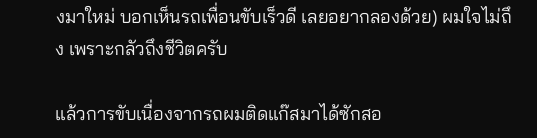งมาใหม่ บอกเห็นรถเพื่อนขับเร็วดี เลยอยากลองด้วย) ผมใจไม่ถึง เพราะกลัวถึงชีวิตครับ

แล้วการขับเนื่องจากรถผมติดแก๊สมาได้ซักสอ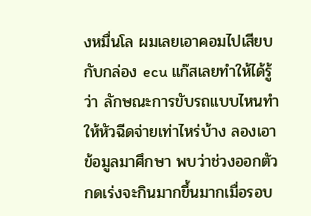งหมื่นโล ผมเลยเอาคอมไปเสียบกับกล่อง ecu แก๊สเลยทำให้ได้รู้ว่า ลักษณะการขับรถแบบไหนทำให้หัวฉีดจ่ายเท่าไหร่บ้าง ลองเอาข้อมูลมาศึกษา พบว่าช่วงออกตัวกดเร่งจะกินมากขึ้นมากเมื่อรอบ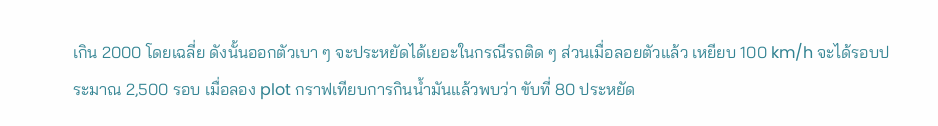เกิน 2000 โดยเฉลี่ย ดังนั้นออกตัวเบา ๆ จะประหยัดได้เยอะในกรณีรถติด ๆ ส่วนเมื่อลอยตัวแล้ว เหยียบ 100 km/h จะได้รอบประมาณ 2,500 รอบ เมื่อลอง plot กราฟเทียบการกินน้ำมันแล้วพบว่า ขับที่ 80 ประหยัด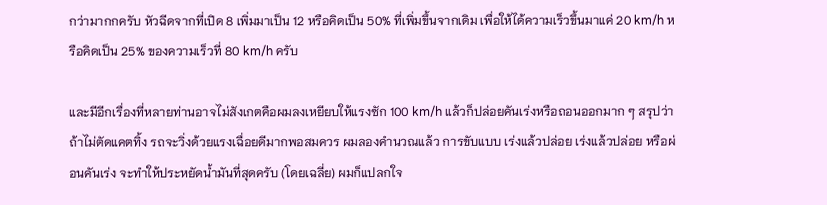กว่ามากกครับ หัวฉีดจากที่เปิด 8 เพิ่มมาเป็น 12 หรือคิดเป็น 50% ที่เพิ่มขึ้นจากเดิม เพื่อให้ได้ความเร็วขึ้นมาแค่ 20 km/h หรือคิดเป็น 25% ของความเร็วที่ 80 km/h ครับ

และมีอีกเรื่องที่หลายท่านอาจไม่สังเกตคือผมลงเหยียบให้แรงซัก 100 km/h แล้วก็ปล่อยคันเร่งหรือถอนออกมาก ๆ สรุปว่า ถ้าไม่ตัดแคตทิ้ง รถจะวิ่งด้วยแรงเฉื่อยดีมากพอสมควร ผมลองคำนวณแล้ว การขับแบบ เร่งแล้วปล่อย เร่งแล้วปล่อย หรือผ่อนคันเร่ง จะทำให้ประหยัดน้ำมันที่สุดครับ (โดยเฉลี่ย) ผมก็แปลกใจ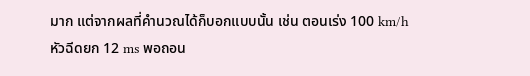มาก แต่จากผลที่คำนวณได้ก็บอกแบบนั้น เช่น ตอนเร่ง 100 km/h หัวฉีดยก 12 ms พอถอน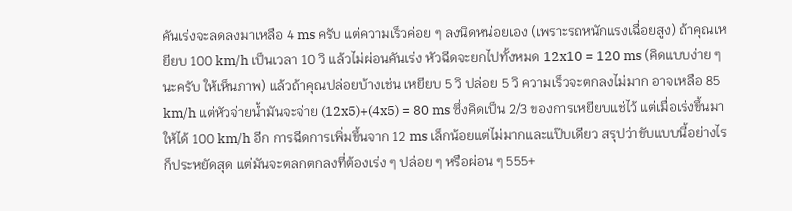คันเร่งจะลดลงมาเหลือ 4 ms ครับ แต่ความเร็วค่อย ๆ ลงนิดหน่อยเอง (เพราะรถหนักแรงเฉื่อยสูง) ถ้าคุณเหยียบ 100 km/h เป็นเวลา 10 วิ แล้วไม่ผ่อนคันเร่ง หัวฉีดจะยกไปทั้งหมด 12x10 = 120 ms (คิดแบบง่าย ๆ นะครับ ให้เห็นภาพ) แล้วถ้าคุณปล่อยบ้างเช่น เหยียบ 5 วิ ปล่อย 5 วิ ความเร็วจะตกลงไม่มาก อาจเหลือ 85 km/h แต่หัวจ่ายน้ำมันจะจ่าย (12x5)+(4x5) = 80 ms ซึ่งคิดเป็น 2/3 ของการเหยียบแช่ไว้ แต่เมื่อเร่งขึ้นมาให้ได้ 100 km/h อีก การฉีดการเพิ่มขึ้นจาก 12 ms เล็กน้อยแต่ไม่มากและแป๊บเดียว สรุปว่าขับแบบนี้อย่างไรก็ประหยัดสุด แต่มันจะตลกตกลงที่ต้องเร่ง ๆ ปล่อย ๆ หรือผ่อน ๆ 555+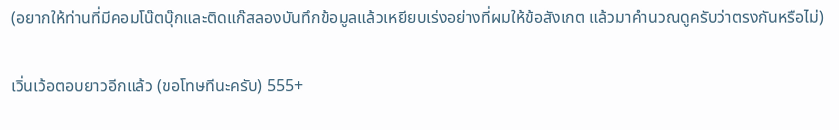(อยากให้ท่านที่มีคอมโน๊ตบุ๊กและติดแก๊สลองบันทึกข้อมูลแล้วเหยียบเร่งอย่างที่ผมให้ข้อสังเกต แล้วมาคำนวณดูครับว่าตรงกันหรือไม่)

เวิ่นเว้อตอบยาวอีกแล้ว (ขอโทษทีนะครับ) 555+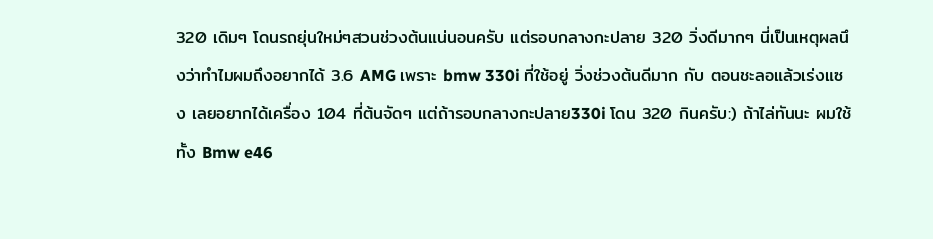320 เดิมๆ โดนรถยุ่นใหม่ๆสวนช่วงต้นแน่นอนครับ แต่รอบกลางกะปลาย 320 วิ่งดีมากๆ นี่เป็นเหตุผลนึงว่าทำไมผมถึงอยากได้ 3.6 AMG เพราะ bmw 330i ที่ใช้อยู่ วิ่งช่วงต้นดีมาก กับ ตอนชะลอแล้วเร่งแซง เลยอยากได้เครื่อง 104 ที่ต้นจัดๆ แต่ถ้ารอบกลางกะปลาย330i โดน 320 กินครับ:) ถ้าไล่ทันนะ ผมใช้ทั้ง Bmw e46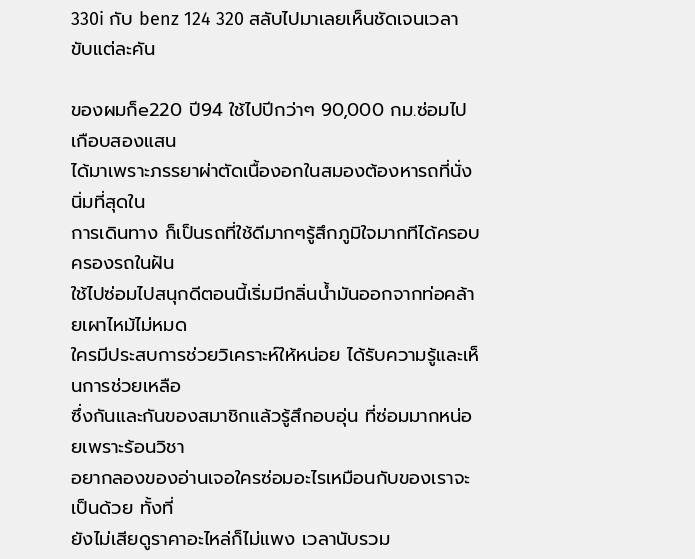330i กับ benz 124 320 สลับไปมาเลยเห็นชัดเจนเวลาขับแต่ละคัน

ของผมก็e220 ปี94 ใช้ไปปีกว่าๆ 90,000 กม.ซ่อมไปเกือบสองแสน
ได้มาเพราะภรรยาผ่าตัดเนื้องอกในสมองต้องหารถที่นั่งนิ่มที่สุดใน
การเดินทาง ก็เป็นรถที่ใช้ดีมากๆรู้สึกภูมิใจมากทีได้ครอบครองรถในฝัน
ใช้ไปซ่อมไปสนุกดีตอนนี้เริ่มมีกลิ่นน้ำมันออกจากท่อคล้ายเผาไหม้ไม่หมด
ใครมีประสบการช่วยวิเคราะห์ให้หน่อย ได้รับความรู้และเห็นการช่วยเหลือ
ซึ่งกันและกันของสมาชิกแล้วรู้สึกอบอุ่น ที่ซ่อมมากหน่อยเพราะร้อนวิชา
อยากลองของอ่านเจอใครซ่อมอะไรเหมือนกับของเราจะเป็นด้วย ทั้งที่
ยังไม่เสียดูราคาอะไหล่ก็ไม่แพง เวลานับรวม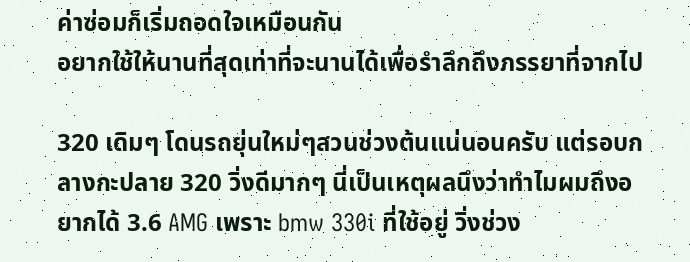ค่าซ่อมก็เริ่มถอดใจเหมือนกัน
อยากใช้ให้นานที่สุดเท่าที่จะนานได้เพื่อรำลึกถึงภรรยาที่จากไป

320 เดิมๆ โดนรถยุ่นใหม่ๆสวนช่วงต้นแน่นอนครับ แต่รอบกลางกะปลาย 320 วิ่งดีมากๆ นี่เป็นเหตุผลนึงว่าทำไมผมถึงอยากได้ 3.6 AMG เพราะ bmw 330i ที่ใช้อยู่ วิ่งช่วง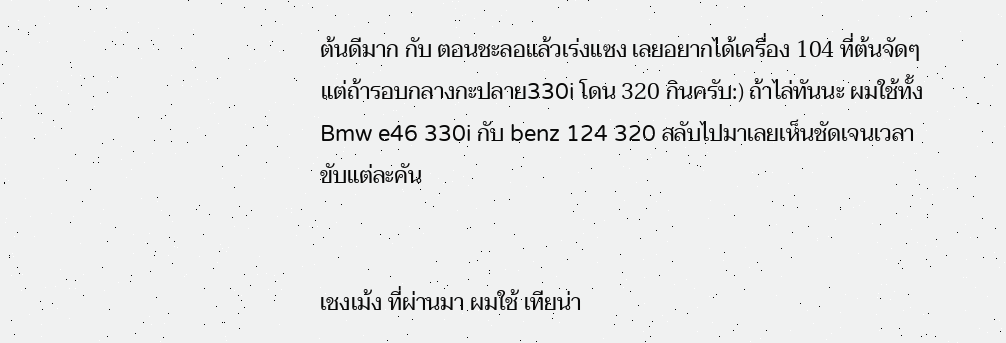ต้นดีมาก กับ ตอนชะลอแล้วเร่งแซง เลยอยากได้เครื่อง 104 ที่ต้นจัดๆ แต่ถ้ารอบกลางกะปลาย330i โดน 320 กินครับ:) ถ้าไล่ทันนะ ผมใช้ทั้ง Bmw e46 330i กับ benz 124 320 สลับไปมาเลยเห็นชัดเจนเวลาขับแต่ละคัน


เชงเม้ง ที่ผ่านมา ผมใช้ เทียน่า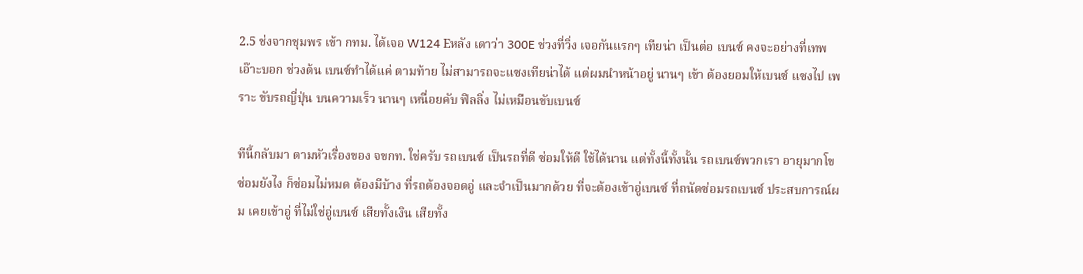2.5 ช่งจากชุมพร เข้า กทม. ได้เจอ W124 Eหลัง เดาว่า 300E ช่วงที่วิ่ง เจอกันแรกๆ เทียน่า เป็นต่อ เบนซ์ คงจะอย่างที่เทพเอ๊าะบอก ช่วงต้น เบนซ์ทำได้แค่ ตามท้าย ไม่สามารถจะแซงเทียน่าได้ แต่ผมนำหน้าอยู่ นานๆ เข้า ต้องยอมให้เบนซ์ แซงไป เพราะ ขับรถญี่ปุ่น บนความเร็ว นานๆ เหนื่อยคับ ฟิลลิ่ง ไม่เหมือนขับเบนซ์

ทีนี้กลับมา ตามหัวเรื่องของ จขกท. ใช่ครับ รถเบนซ์ เป็นรถที่ดี ซ่อมให้ดี ใช้ได้นาน แต่ทั้งนี้ทั้งนั้น รถเบนซ์พวกเรา อายุมากโข ซ่อมยังไง ก็ซ่อมไม่หมด ต้องมีบ้าง ที่รถต้องจอดอู่ และจำเป็นมากด้วย ที่จะต้องเข้าอู่เบนซ์ ที่ถนัดซ่อมรถเบนซ์ ประสบการณ์ผม เคยเข้าอู่ ที่ไม่ใช่อู่เบนซ์ เสียทั้งเงิน เสียทั้ง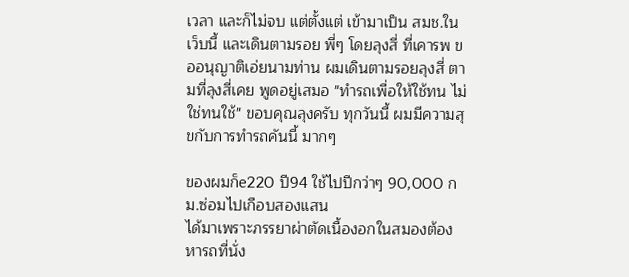เวลา และก็ไม่จบ แต่ตั้งแต่ เข้ามาเป็น สมช.ใน เว็บนี้ และเดินตามรอย พี่ๆ โดยลุงสี่ ที่เคารพ ขออนุญาติเอ่ยนามท่าน ผมเดินตามรอยลุงสี่ ตามที่ลุงสี่เคย พูดอยู่เสมอ "ทำรถเพื่อให้ใช้ทน ไม่ใช่ทนใช้" ขอบคุณลุงครับ ทุกวันนี้ ผมมีความสุขกับการทำรถคันนี้ มากๆ

ของผมก็e220 ปี94 ใช้ไปปีกว่าๆ 90,000 กม.ซ่อมไปเกือบสองแสน
ได้มาเพราะภรรยาผ่าตัดเนื้องอกในสมองต้องหารถที่นั่ง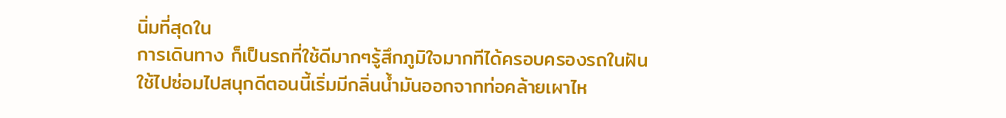นิ่มที่สุดใน
การเดินทาง ก็เป็นรถที่ใช้ดีมากๆรู้สึกภูมิใจมากทีได้ครอบครองรถในฝัน
ใช้ไปซ่อมไปสนุกดีตอนนี้เริ่มมีกลิ่นน้ำมันออกจากท่อคล้ายเผาไห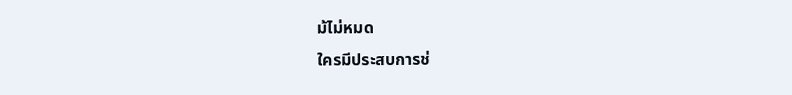ม้ไม่หมด
ใครมีประสบการช่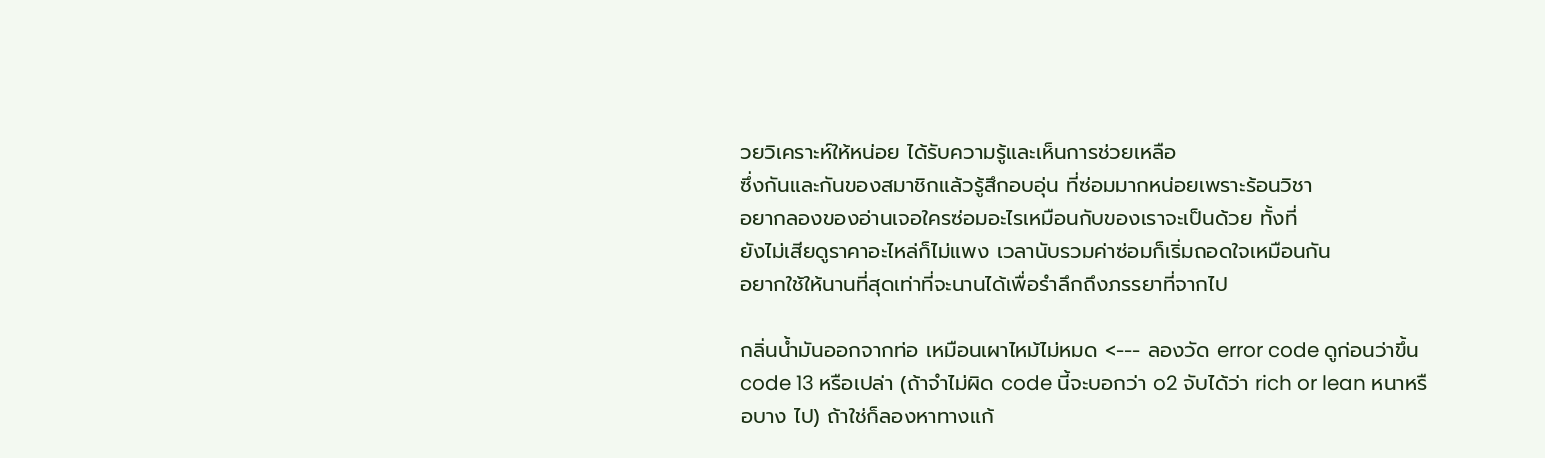วยวิเคราะห์ให้หน่อย ได้รับความรู้และเห็นการช่วยเหลือ
ซึ่งกันและกันของสมาชิกแล้วรู้สึกอบอุ่น ที่ซ่อมมากหน่อยเพราะร้อนวิชา
อยากลองของอ่านเจอใครซ่อมอะไรเหมือนกับของเราจะเป็นด้วย ทั้งที่
ยังไม่เสียดูราคาอะไหล่ก็ไม่แพง เวลานับรวมค่าซ่อมก็เริ่มถอดใจเหมือนกัน
อยากใช้ให้นานที่สุดเท่าที่จะนานได้เพื่อรำลึกถึงภรรยาที่จากไป

กลิ่นน้ำมันออกจากท่อ เหมือนเผาไหม้ไม่หมด <--- ลองวัด error code ดูก่อนว่าขึ้น code 13 หรือเปล่า (ถ้าจำไม่ผิด code นี้จะบอกว่า o2 จับได้ว่า rich or lean หนาหรือบาง ไป) ถ้าใช่ก็ลองหาทางแก้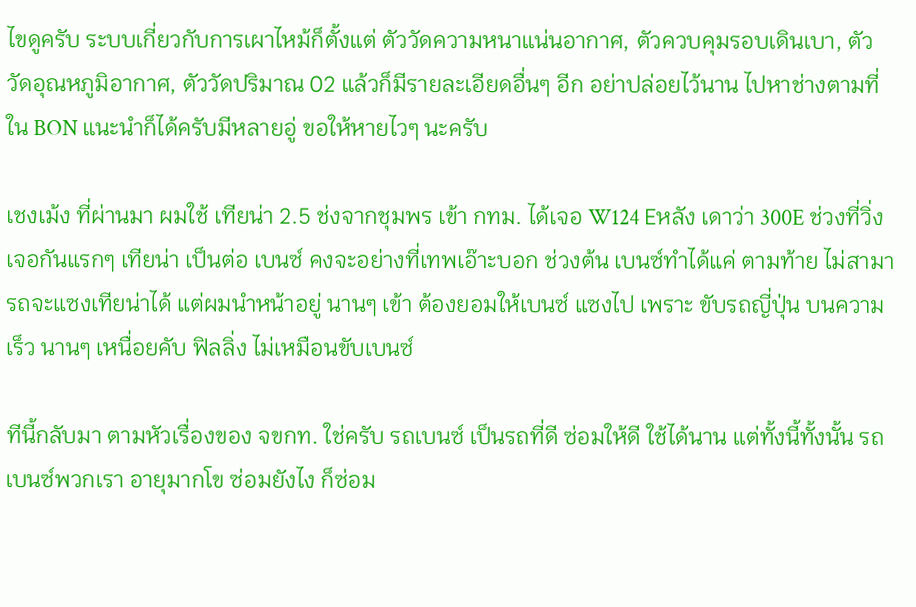ไขดูครับ ระบบเกี่ยวกับการเผาไหม้ก็ตั้งแต่ ตัววัดความหนาแน่นอากาศ, ตัวควบคุมรอบเดินเบา, ตัววัดอุณหภูมิอากาศ, ตัววัดปริมาณ 02 แล้วก็มีรายละเอียดอื่นๆ อีก อย่าปล่อยไว้นาน ไปหาช่างตามที่ใน BON แนะนำก็ได้ครับมีหลายอู่ ขอให้หายไวๆ นะครับ

เชงเม้ง ที่ผ่านมา ผมใช้ เทียน่า 2.5 ช่งจากชุมพร เข้า กทม. ได้เจอ W124 Eหลัง เดาว่า 300E ช่วงที่วิ่ง เจอกันแรกๆ เทียน่า เป็นต่อ เบนซ์ คงจะอย่างที่เทพเอ๊าะบอก ช่วงต้น เบนซ์ทำได้แค่ ตามท้าย ไม่สามารถจะแซงเทียน่าได้ แต่ผมนำหน้าอยู่ นานๆ เข้า ต้องยอมให้เบนซ์ แซงไป เพราะ ขับรถญี่ปุ่น บนความเร็ว นานๆ เหนื่อยคับ ฟิลลิ่ง ไม่เหมือนขับเบนซ์

ทีนี้กลับมา ตามหัวเรื่องของ จขกท. ใช่ครับ รถเบนซ์ เป็นรถที่ดี ซ่อมให้ดี ใช้ได้นาน แต่ทั้งนี้ทั้งนั้น รถเบนซ์พวกเรา อายุมากโข ซ่อมยังไง ก็ซ่อม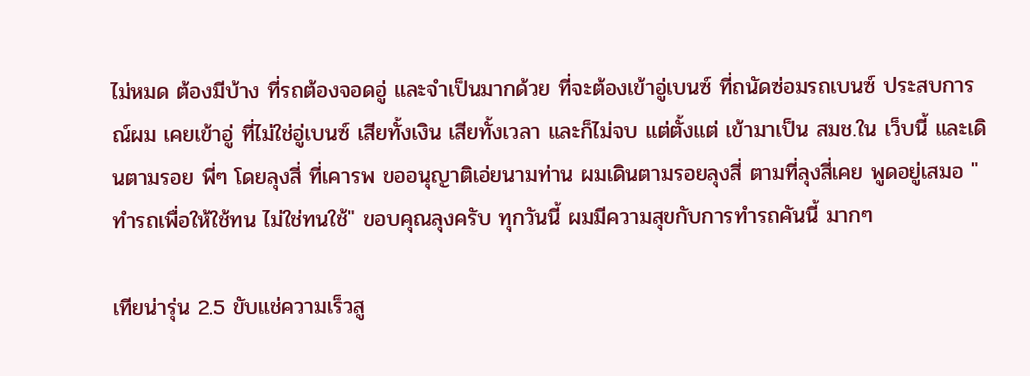ไม่หมด ต้องมีบ้าง ที่รถต้องจอดอู่ และจำเป็นมากด้วย ที่จะต้องเข้าอู่เบนซ์ ที่ถนัดซ่อมรถเบนซ์ ประสบการณ์ผม เคยเข้าอู่ ที่ไม่ใช่อู่เบนซ์ เสียทั้งเงิน เสียทั้งเวลา และก็ไม่จบ แต่ตั้งแต่ เข้ามาเป็น สมช.ใน เว็บนี้ และเดินตามรอย พี่ๆ โดยลุงสี่ ที่เคารพ ขออนุญาติเอ่ยนามท่าน ผมเดินตามรอยลุงสี่ ตามที่ลุงสี่เคย พูดอยู่เสมอ "ทำรถเพื่อให้ใช้ทน ไม่ใช่ทนใช้" ขอบคุณลุงครับ ทุกวันนี้ ผมมีความสุขกับการทำรถคันนี้ มากๆ

เทียน่ารุ่น 2.5 ขับแช่ความเร็วสู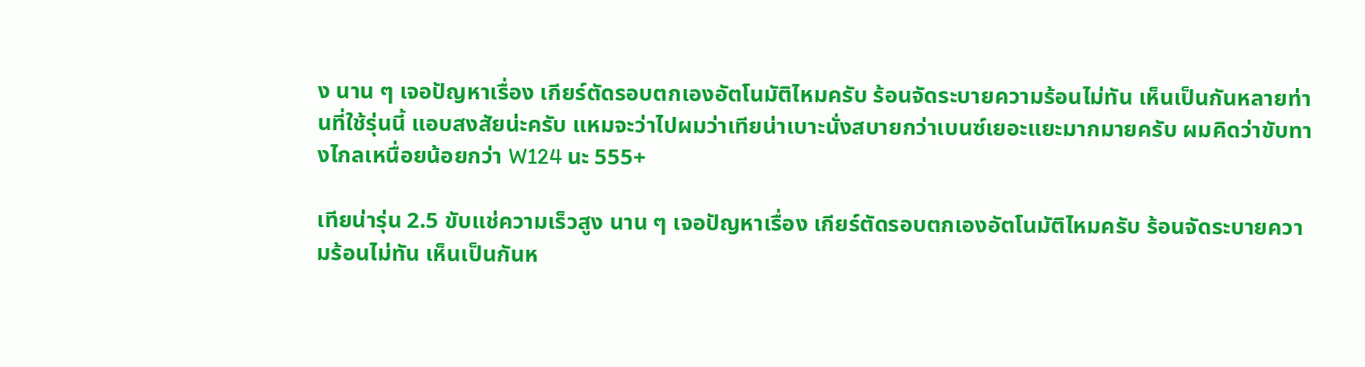ง นาน ๆ เจอปัญหาเรื่อง เกียร์ตัดรอบตกเองอัตโนมัติไหมครับ ร้อนจัดระบายความร้อนไม่ทัน เห็นเป็นกันหลายท่านที่ใช้รุ่นนี้ แอบสงสัยน่ะครับ แหมจะว่าไปผมว่าเทียน่าเบาะนั่งสบายกว่าเบนซ์เยอะแยะมากมายครับ ผมคิดว่าขับทางไกลเหนื่อยน้อยกว่า W124 นะ 555+

เทียน่ารุ่น 2.5 ขับแช่ความเร็วสูง นาน ๆ เจอปัญหาเรื่อง เกียร์ตัดรอบตกเองอัตโนมัติไหมครับ ร้อนจัดระบายความร้อนไม่ทัน เห็นเป็นกันห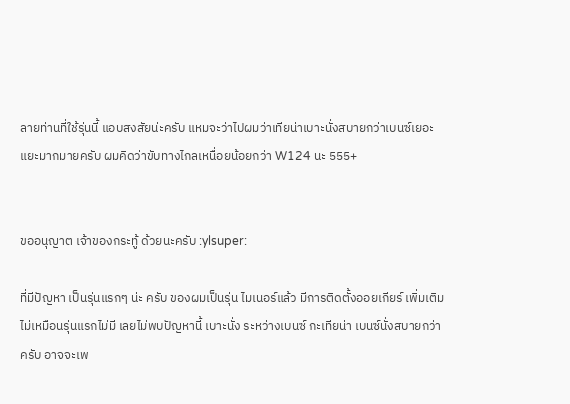ลายท่านที่ใช้รุ่นนี้ แอบสงสัยน่ะครับ แหมจะว่าไปผมว่าเทียน่าเบาะนั่งสบายกว่าเบนซ์เยอะแยะมากมายครับ ผมคิดว่าขับทางไกลเหนื่อยน้อยกว่า W124 นะ 555+


ขออนุญาต เจ้าของกระทู้ ด้วยนะครับ :ylsuper:

ที่มีปัญหา เป็นรุ่นแรกๆ น่ะ ครับ ของผมเป็นรุ่น ไมเนอร์แล้ว มีการติดตั้งออยเกียร์ เพิ่มเติม ไม่เหมือนรุ่นแรกไม่มี เลยไม่พบปัญหานี้ เบาะนั่ง ระหว่างเบนซ์ กะเทียน่า เบนซ์นั่งสบายกว่าครับ อาจจะเพ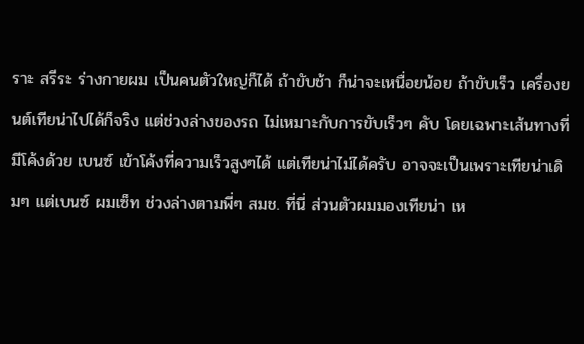ราะ สรีระ ร่างกายผม เป็นคนตัวใหญ่ก็ได้ ถ้าขับช้า ก็น่าจะเหนื่อยน้อย ถ้าขับเร็ว เครื่องยนต์เทียน่าไปได้ก็จริง แต่ช่วงล่างของรถ ไม่เหมาะกับการขับเร็วๆ คับ โดยเฉพาะเส้นทางที่มีโค้งด้วย เบนซ์ เข้าโค้งที่ความเร็วสูงๆได้ แต่เทียน่าไม่ได้ครับ อาจจะเป็นเพราะเทียน่าเดิมๆ แต่เบนซ์ ผมเซ็ท ช่วงล่างตามพี่ๆ สมช. ที่นี่ ส่วนตัวผมมองเทียน่า เห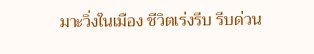มาะวิ่งในเมือง ชีวิตเร่งรีบ รีบด่วน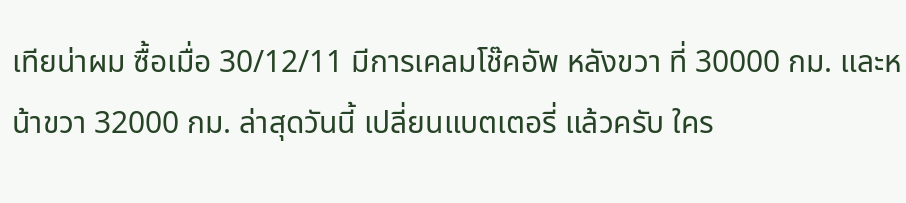เทียน่าผม ซื้อเมื่อ 30/12/11 มีการเคลมโช๊คอัพ หลังขวา ที่ 30000 กม. และหน้าขวา 32000 กม. ล่าสุดวันนี้ เปลี่ยนแบตเตอรี่ แล้วครับ ใคร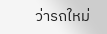ว่ารถใหม่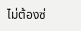ไม่ต้องซ่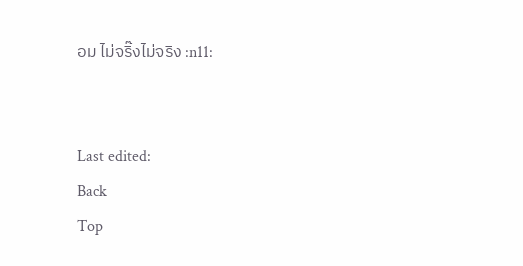อม ไม่จริ๊งไม่จริง :n11:


Last edited:
Back
Top